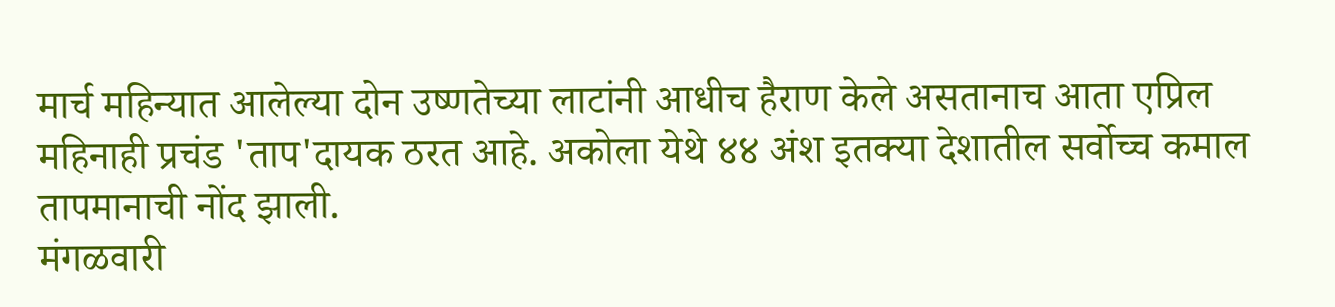मार्च महिन्यात आलेल्या दोन उष्णतेच्या लाटांनी आधीच हैराण केले असतानाच आता एप्रिल महिनाही प्रचंड 'ताप'दायक ठरत आहे. अकोला येथे ४४ अंश इतक्या देशातील सर्वोच्च कमाल तापमानाची नोंद झाली.
मंगळवारी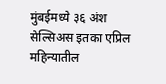मुंबईमध्ये ३६ अंश सेल्सिअस इतका एप्रिल महिन्यातील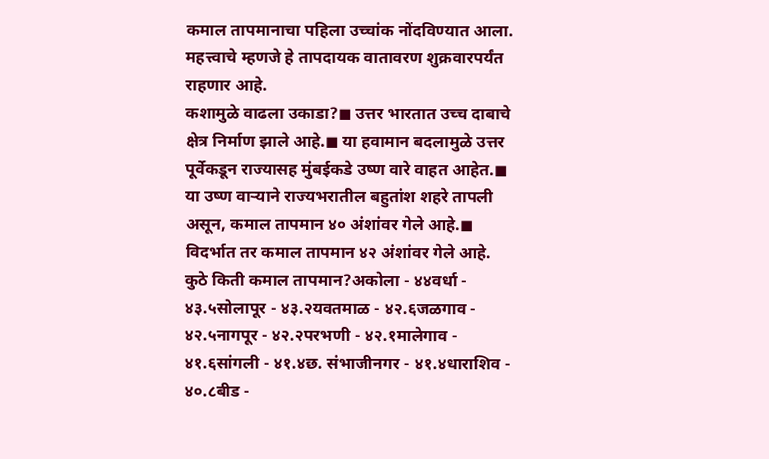कमाल तापमानाचा पहिला उच्चांक नोंदविण्यात आला. महत्त्वाचे म्हणजे हे तापदायक वातावरण शुक्रवारपर्यंत राहणार आहे.
कशामुळे वाढला उकाडा?◼ उत्तर भारतात उच्च दाबाचे क्षेत्र निर्माण झाले आहे.◼ या हवामान बदलामुळे उत्तर पूर्वेकडून राज्यासह मुंबईकडे उष्ण वारे वाहत आहेत.◼ या उष्ण वाऱ्याने राज्यभरातील बहुतांश शहरे तापली असून, कमाल तापमान ४० अंशांवर गेले आहे.◼ विदर्भात तर कमाल तापमान ४२ अंशांवर गेले आहे.
कुठे किती कमाल तापमान?अकोला - ४४वर्धा - ४३.५सोलापूर - ४३.२यवतमाळ - ४२.६जळगाव - ४२.५नागपूर - ४२.२परभणी - ४२.१मालेगाव - ४१.६सांगली - ४१.४छ. संभाजीनगर - ४१.४धाराशिव - ४०.८बीड -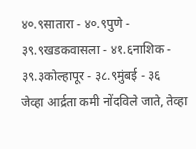४०.९सातारा - ४०.९पुणे - ३९.९खडकवासला - ४१.६नाशिक - ३९.३कोल्हापूर - ३८.९मुंबई - ३६
जेव्हा आर्द्रता कमी नोंदविले जाते, तेव्हा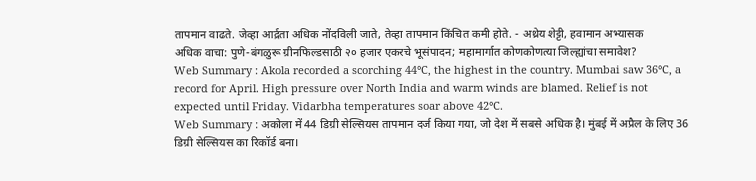तापमान वाढते. जेव्हा आर्द्रता अधिक नोंदविली जाते, तेव्हा तापमान किंचित कमी होते. - अथ्रेय शेट्टी, हवामान अभ्यासक
अधिक वाचा: पुणे-बंगळुरू ग्रीनफिल्डसाठी २० हजार एकरचे भूसंपादन; महामार्गात कोणकोणत्या जिल्ह्यांचा समावेश?
Web Summary : Akola recorded a scorching 44°C, the highest in the country. Mumbai saw 36°C, a record for April. High pressure over North India and warm winds are blamed. Relief is not expected until Friday. Vidarbha temperatures soar above 42°C.
Web Summary : अकोला में 44 डिग्री सेल्सियस तापमान दर्ज किया गया, जो देश में सबसे अधिक है। मुंबई में अप्रैल के लिए 36 डिग्री सेल्सियस का रिकॉर्ड बना।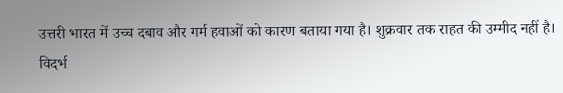उत्तरी भारत में उच्च दबाव और गर्म हवाओं को कारण बताया गया है। शुक्रवार तक राहत की उम्मीद नहीं है। विदर्भ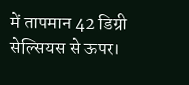में तापमान 42 डिग्री सेल्सियस से ऊपर।